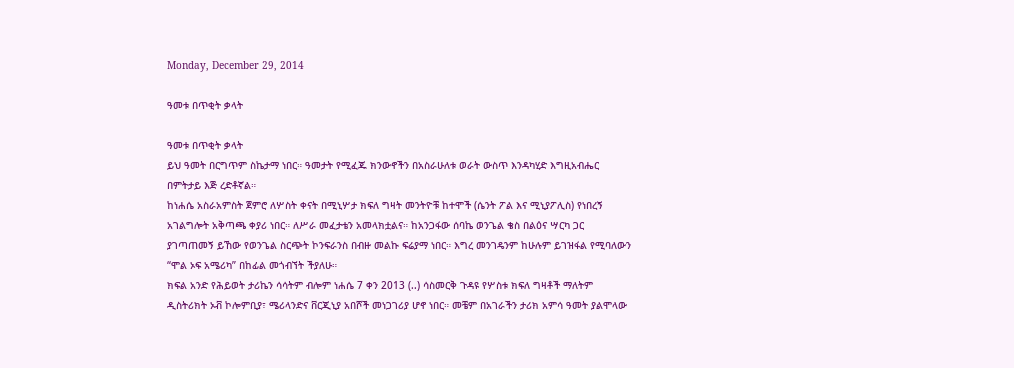Monday, December 29, 2014

ዓመቱ በጥቂት ቃላት

ዓመቱ በጥቂት ቃላት
ይህ ዓመት በርግጥም ስኬታማ ነበር። ዓመታት የሚፈጁ ክንውኖችን በአስራሁለቱ ወራት ውስጥ እንዳካሂድ እግዚአብሔር በምትታይ እጅ ረድቶኛል።
ከነሐሴ አስራአምስት ጀምሮ ለሦስት ቀናት በሚኒሦታ ክፍለ ግዛት መንትዮቹ ከተሞች (ሴንት ፖል እና ሚኒያፖሊስ) የነበረኝ አገልግሎት አቅጣጫ ቀያሪ ነበር። ለሥራ መፈታቴን አመላክቷልና። ከአንጋፋው ሰባኬ ወንጌል ቄስ በልዕና ሣርካ ጋር ያገጣጠመኝ ይኸው የወንጌል ስርጭት ኮንፍራንስ በብዙ መልኩ ፍሬያማ ነበር። እግረ መንገዴንም ከሁሉም ይገዝፋል የሚባለውን “ሞል ኦፍ አሜሪካ” በከፊል መጎብኘት ችያለሁ።
ክፍል አንድ የሕይወት ታሪኬን ሳሳትም ብሎም ነሐሴ 7 ቀን 2013 (..) ሳስመርቅ ጉዳዩ የሦስቱ ክፍለ ግዛቶች ማለትም ዲስትሪክት ኦቭ ኮሎምቢያ፣ ሜሪላንድና ቨርጂኒያ አበሾች መነጋገሪያ ሆኖ ነበር። መቼም በአገራችን ታሪክ አምሳ ዓመት ያልሞላው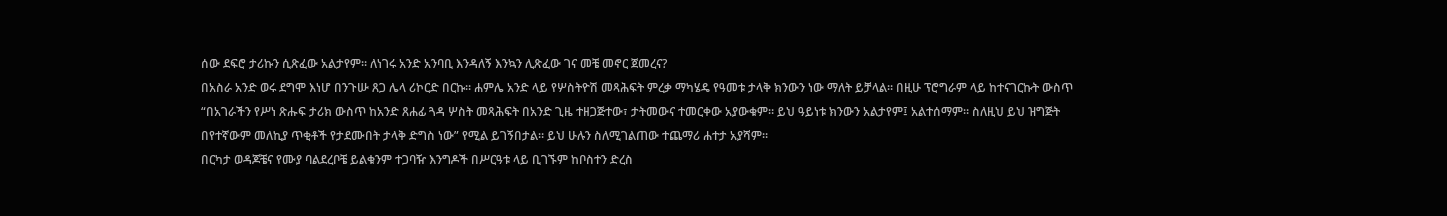ሰው ደፍሮ ታሪኩን ሲጽፈው አልታየም። ለነገሩ አንድ አንባቢ እንዳለኝ እንኳን ሊጽፈው ገና መቼ መኖር ጀመረና?
በአስራ አንድ ወሩ ደግሞ እነሆ በንጉሡ ጸጋ ሌላ ሪኮርድ በርኩ። ሐምሌ አንድ ላይ የሦስትዮሽ መጻሕፍት ምረቃ ማካሄዴ የዓመቱ ታላቅ ክንውን ነው ማለት ይቻላል። በዚሁ ፕሮግራም ላይ ከተናገርኩት ውስጥ “በአገራችን የሥነ ጽሑፍ ታሪክ ውስጥ ከአንድ ጸሐፊ ጓዳ ሦስት መጻሕፍት በአንድ ጊዜ ተዘጋጅተው፣ ታትመውና ተመርቀው አያውቁም። ይህ ዓይነቱ ክንውን አልታየም፤ አልተሰማም። ስለዚህ ይህ ዝግጅት በየተኛውም መለኪያ ጥቂቶች የታደሙበት ታላቅ ድግስ ነው” የሚል ይገኝበታል። ይህ ሁሉን ስለሚገልጠው ተጨማሪ ሐተታ አያሻም።
በርካታ ወዳጆቼና የሙያ ባልደረቦቼ ይልቁንም ተጋባዥ እንግዶች በሥርዓቱ ላይ ቢገኙም ከቦስተን ድረስ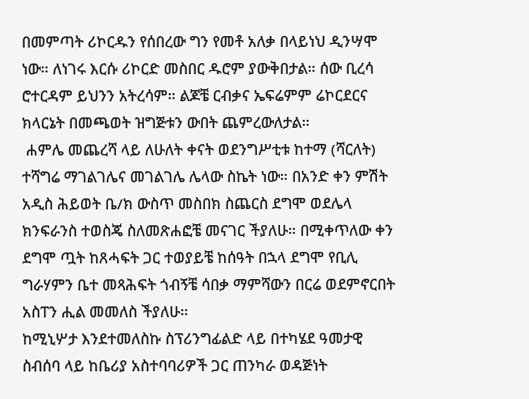በመምጣት ሪኮርዱን የሰበረው ግን የመቶ አለቃ በላይነህ ዲንሣሞ ነው። ለነገሩ እርሱ ሪኮርድ መስበር ዱሮም ያውቅበታል። ሰው ቢረሳ ሮተርዳም ይህንን አትረሳም። ልጆቼ ርብቃና ኤፍሬምም ሬኮርደርና ክላርኔት በመጫወት ዝግጅቱን ውበት ጨምረውለታል።
 ሐምሌ መጨረሻ ላይ ለሁለት ቀናት ወደንግሥቲቱ ከተማ (ሻርለት) ተሻግሬ ማገልገሌና መገልገሌ ሌላው ስኬት ነው። በአንድ ቀን ምሽት አዲስ ሕይወት ቤ/ክ ውስጥ መስበክ ስጨርስ ደግሞ ወደሌላ ክንፍራንስ ተወስጄ ስለመጽሐፎቼ መናገር ችያለሁ። በሚቀጥለው ቀን ደግሞ ጧት ከጸሓፍት ጋር ተወያይቼ ከሰዓት በኋላ ደግሞ የቢሊ ግራሃምን ቤተ መጻሕፍት ጎብኝቼ ሳበቃ ማምሻውን በርሬ ወደምኖርበት አስፐን ሒል መመለስ ችያለሁ።
ከሚኒሦታ እንደተመለስኩ ስፕሪንግፊልድ ላይ በተካሄደ ዓመታዊ ስብሰባ ላይ ከቤሪያ አስተባባሪዎች ጋር ጠንካራ ወዳጅነት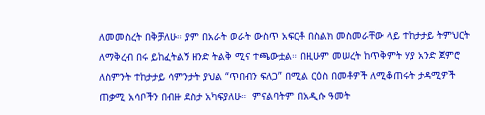ለመመስረት በቅቻለሁ። ያም በአራት ወራት ውስጥ አፍርቶ በስልክ መስመራቸው ላይ ተከታታይ ትምህርት ለማቅረብ በሩ ይከፈትልኝ ዘንድ ትልቅ ሚና ተጫውቷል። በዚሁም መሠረት ከጥቅምት ሃያ አንድ ጀምሮ ለስምንት ተከታታይ ሳምንታት ያህል “ጥበብን ፍለጋ” በሚል ርዕስ በመቶዎች ለሚቆጠሩት ታዳሚዎች ጠቃሚ አሳቦችን በብዙ ደስታ አካፍያለሁ።  ምናልባትም በአዲሱ ዓመት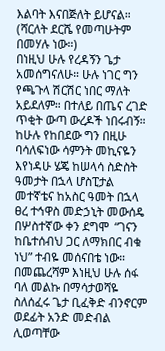እልባት እናበጅለት ይሆናል። (ሻርለት ደርሼ የመጣሁትም በመሃሉ ነው።)
በነዚህ ሁሉ የረዳኝን ጌታ አመሰግናለሁ። ሁሉ ነገር ግን የጫጉላ ሽርሽር ነበር ማለት አይደለም። በተለይ በጤና ረገድ ጥቂት ውጣ ውረዶች ነበሩብኝ። ከሁሉ የከበደው ግን በዚሁ ባሳለፍነው ሳምንት መኪናዬን እየነዳሁ ሄጄ ከሠላሳ ስድስት ዓመታት በኋላ ሆስፒታል መተኛቴና ከአስር ዓመት በኋላ ፀረ ተኅዋስ መድኃኒት መውሰዴ በሦስተኛው ቀን ደግሞ  “ገናን ከቤተሰብህ ጋር ለማክበር ብቁ ነህ” ተብዬ መሰናበቴ ነው።
በመጨረሻም እነዚህ ሁሉ ሰፋ ባለ መልኩ በማሳታወሻዬ ስለሰፈሩ ጌታ ቢፈቅድ ብንኖርም ወደፊት አንድ መድብል ሊወጣቸው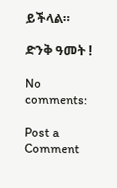ይችላል።

ድንቅ ዓመት !

No comments:

Post a Comment